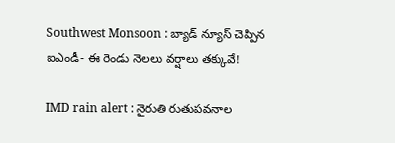Southwest Monsoon : బ్యాడ్ న్యూస్ చెప్పిన ఐఎండీ- ఈ రెండు నెలలు వర్షాలు తక్కువే!

IMD rain alert : నైరుతి రుతుపవనాల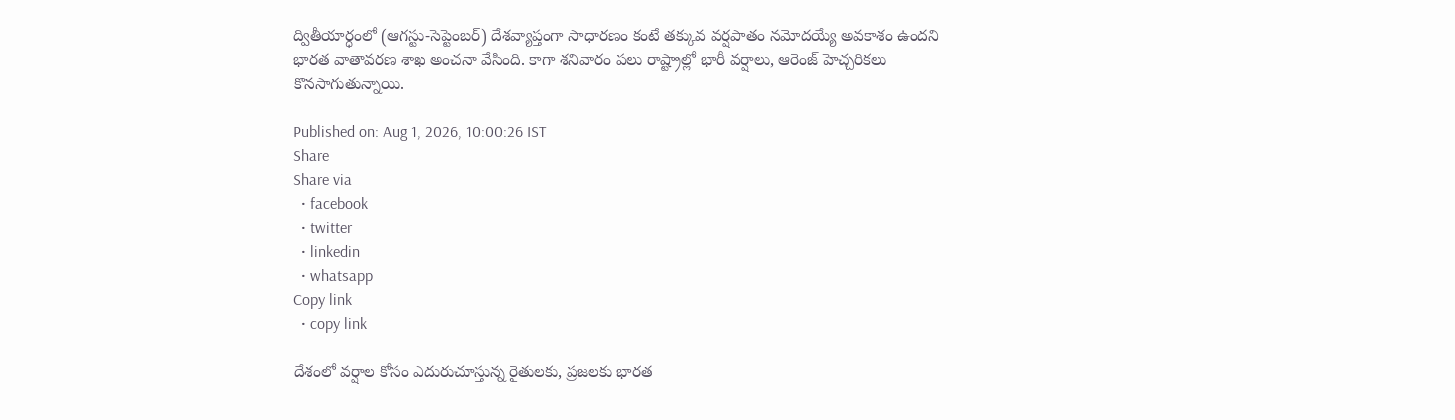ద్వితీయార్ధంలో (ఆగస్టు-సెప్టెంబర్) దేశవ్యాప్తంగా సాధారణం కంటే తక్కువ వర్షపాతం నమోదయ్యే అవకాశం ఉందని భారత వాతావరణ శాఖ అంచనా వేసింది. కాగా శనివారం పలు రాష్ట్రాల్లో భారీ వర్షాలు, ఆరెంజ్ హెచ్చరికలు కొనసాగుతున్నాయి.

Published on: Aug 1, 2026, 10:00:26 IST
Share
Share via
  • facebook
  • twitter
  • linkedin
  • whatsapp
Copy link
  • copy link

దేశంలో వర్షాల కోసం ఎదురుచూస్తున్న రైతులకు, ప్రజలకు భారత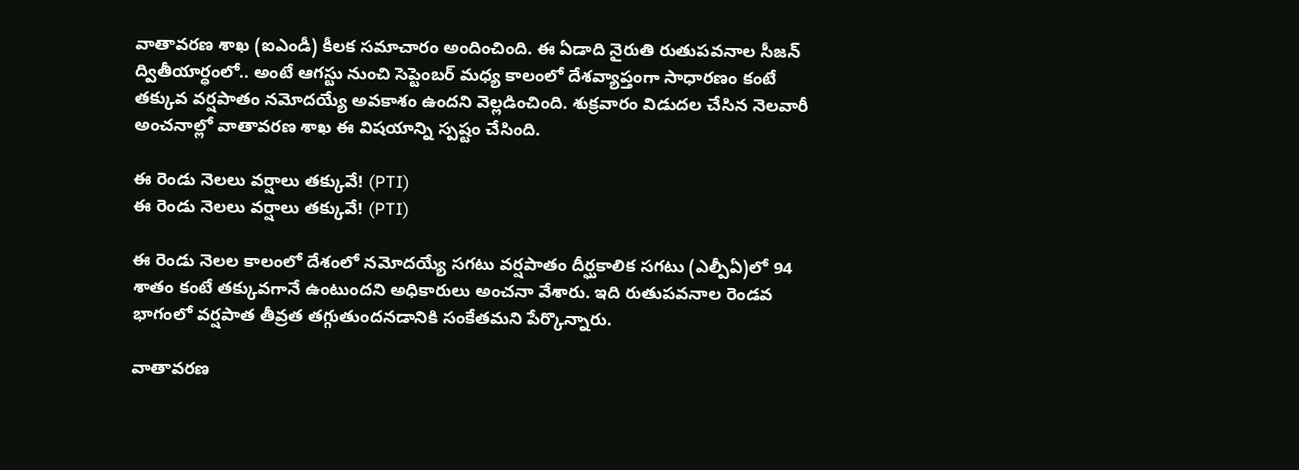వాతావరణ శాఖ (ఐఎండీ) కీలక సమాచారం అందించింది. ఈ ఏడాది నైరుతి రుతుపవనాల సీజన్ ద్వితీయార్ధంలో.. అంటే ఆగస్టు నుంచి సెప్టెంబర్ మధ్య కాలంలో దేశవ్యాప్తంగా సాధారణం కంటే తక్కువ వర్షపాతం నమోదయ్యే అవకాశం ఉందని వెల్లడించింది. శుక్రవారం విడుదల చేసిన నెలవారీ అంచనాల్లో వాతావరణ శాఖ ఈ విషయాన్ని స్పష్టం చేసింది.

ఈ రెండు నెలలు వర్షాలు తక్కువే! (PTI)
ఈ రెండు నెలలు వర్షాలు తక్కువే! (PTI)

ఈ రెండు నెలల కాలంలో దేశంలో నమోదయ్యే సగటు వర్షపాతం దీర్ఘకాలిక సగటు (ఎల్పీఏ)లో 94 శాతం కంటే తక్కువగానే ఉంటుందని అధికారులు అంచనా వేశారు. ఇది రుతుపవనాల రెండవ భాగంలో వర్షపాత తీవ్రత తగ్గుతుందనడానికి సంకేతమని పేర్కొన్నారు.

వాతావరణ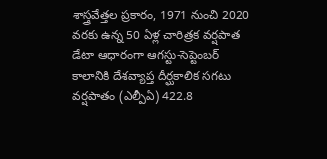శాస్త్రవేత్తల ప్రకారం, 1971 నుంచి 2020 వరకు ఉన్న 50 ఏళ్ల చారిత్రక వర్షపాత డేటా ఆధారంగా ఆగస్టు-సెప్టెంబర్ కాలానికి దేశవ్యాప్త దీర్ఘకాలిక సగటు వర్షపాతం (ఎల్పీఏ) 422.8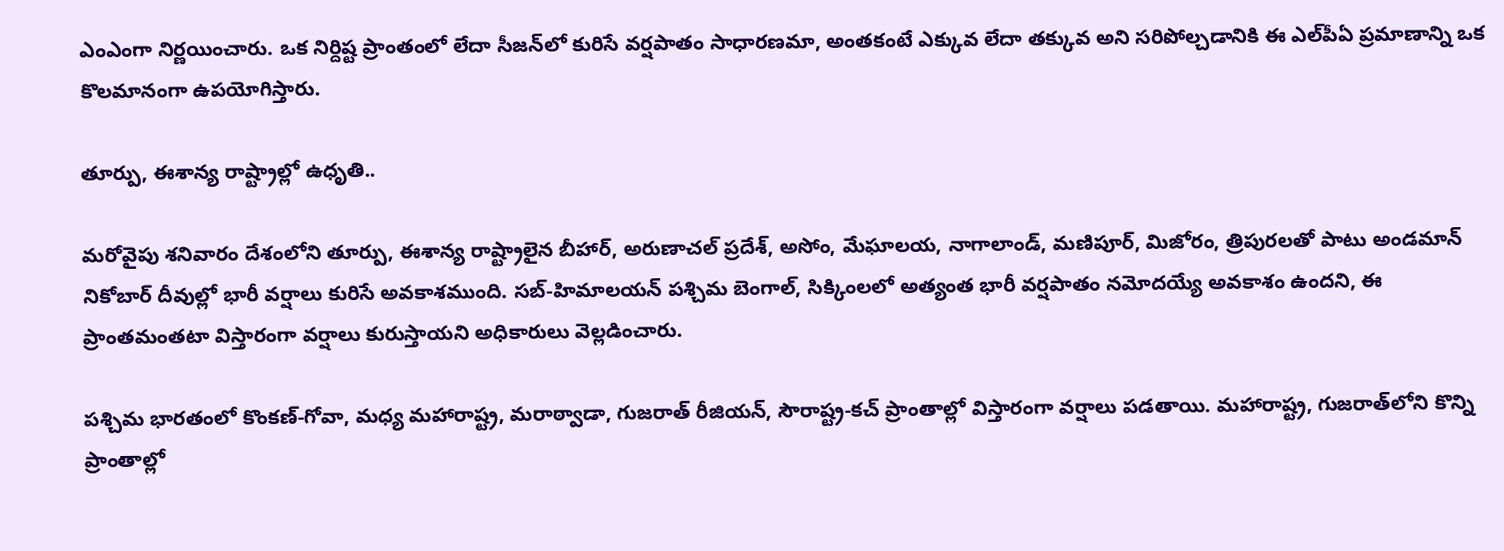ఎంఎంగా నిర్ణయించారు. ఒక నిర్దిష్ట ప్రాంతంలో లేదా సీజన్‌లో కురిసే వర్షపాతం సాధారణమా, అంతకంటే ఎక్కువ లేదా తక్కువ అని సరిపోల్చడానికి ఈ ఎల్‌పీఏ ప్రమాణాన్ని ఒక కొలమానంగా ఉపయోగిస్తారు.

తూర్పు, ఈశాన్య రాష్ట్రాల్లో ఉధృతి..

మరోవైపు శనివారం దేశంలోని తూర్పు, ఈశాన్య రాష్ట్రాలైన బీహార్, అరుణాచల్ ప్రదేశ్, అసోం, మేఘాలయ, నాగాలాండ్, మణిపూర్, మిజోరం, త్రిపురలతో పాటు అండమాన్ నికోబార్ దీవుల్లో భారీ వర్షాలు కురిసే అవకాశముంది. సబ్-హిమాలయన్ పశ్చిమ బెంగాల్, సిక్కింలలో అత్యంత భారీ వర్షపాతం నమోదయ్యే అవకాశం ఉందని, ఈ ప్రాంతమంతటా విస్తారంగా వర్షాలు కురుస్తాయని అధికారులు వెల్లడించారు.

పశ్చిమ భారతంలో కొంకణ్-గోవా, మధ్య మహారాష్ట్ర, మరాఠ్వాడా, గుజరాత్ రీజియన్, సౌరాష్ట్ర-కచ్ ప్రాంతాల్లో విస్తారంగా వర్షాలు పడతాయి. మహారాష్ట్ర, గుజరాత్‌లోని కొన్ని ప్రాంతాల్లో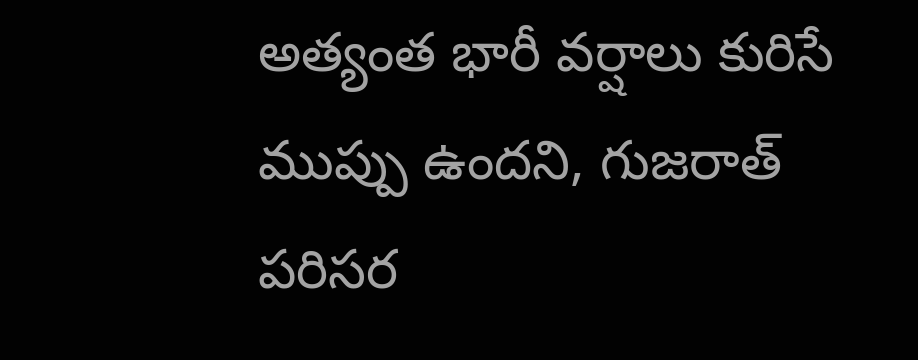అత్యంత భారీ వర్షాలు కురిసే ముప్పు ఉందని, గుజరాత్ పరిసర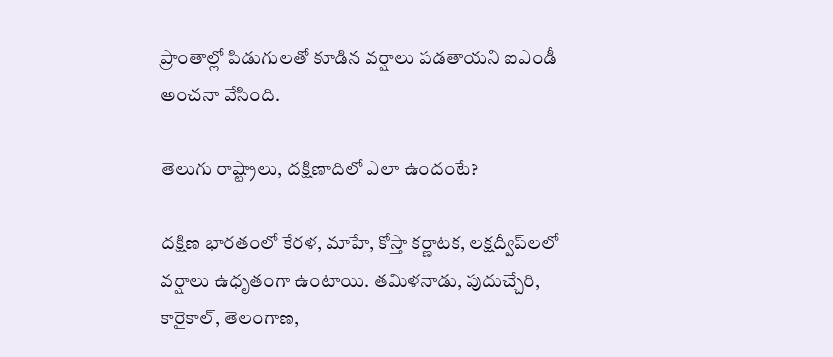ప్రాంతాల్లో పిడుగులతో కూడిన వర్షాలు పడతాయని ఐఎండీ అంచనా వేసింది.

తెలుగు రాష్ట్రాలు, దక్షిణాదిలో ఎలా ఉందంటే?

దక్షిణ భారతంలో కేరళ, మాహే, కోస్తా కర్ణాటక, లక్షద్వీప్‌లలో వర్షాలు ఉధృతంగా ఉంటాయి. తమిళనాడు, పుదుచ్చేరి, కారైకాల్, తెలంగాణ,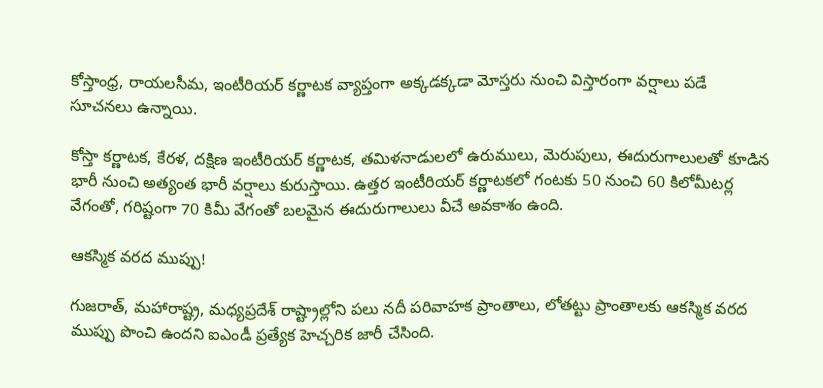కోస్తాంధ్ర, రాయలసీమ, ఇంటీరియర్ కర్ణాటక వ్యాప్తంగా అక్కడక్కడా మోస్తరు నుంచి విస్తారంగా వర్షాలు పడే సూచనలు ఉన్నాయి.

కోస్తా కర్ణాటక, కేరళ, దక్షిణ ఇంటీరియర్ కర్ణాటక, తమిళనాడులలో ఉరుములు, మెరుపులు, ఈదురుగాలులతో కూడిన భారీ నుంచి అత్యంత భారీ వర్షాలు కురుస్తాయి. ఉత్తర ఇంటీరియర్ కర్ణాటకలో గంటకు 50 నుంచి 60 కిలోమీటర్ల వేగంతో, గరిష్టంగా 70 కిమీ వేగంతో బలమైన ఈదురుగాలులు వీచే అవకాశం ఉంది.

ఆకస్మిక వరద ముప్పు!

గుజరాత్, మహారాష్ట్ర, మధ్యప్రదేశ్ రాష్ట్రాల్లోని పలు నదీ పరివాహక ప్రాంతాలు, లోతట్టు ప్రాంతాలకు ఆకస్మిక వరద ముప్పు పొంచి ఉందని ఐఎండీ ప్రత్యేక హెచ్చరిక జారీ చేసింది.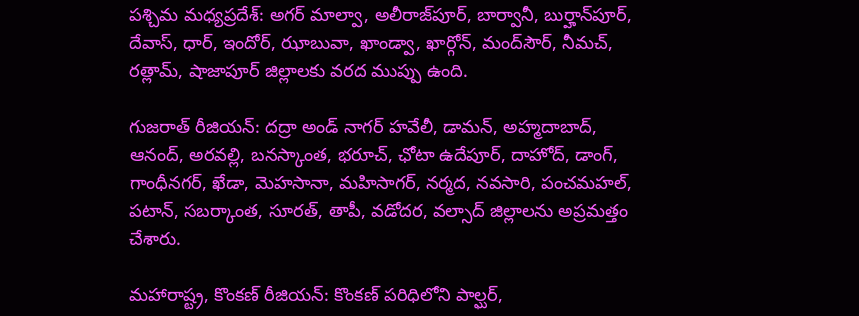పశ్చిమ మధ్యప్రదేశ్: అగర్ మాల్వా, అలీరాజ్‌పూర్, బార్వానీ, బుర్హాన్‌పూర్, దేవాస్, ధార్, ఇందోర్, ఝాబువా, ఖాండ్వా, ఖార్గోన్, మంద్‌సౌర్, నీమచ్, రత్లామ్, షాజాపూర్ జిల్లాలకు వరద ముప్పు ఉంది.

గుజరాత్ రీజియన్: దద్రా అండ్ నాగర్ హవేలీ, డామన్, అహ్మదాబాద్, ఆనంద్, అరవల్లి, బనస్కాంత, భరూచ్, ఛోటా ఉదేపూర్, దాహోద్, డాంగ్, గాంధీనగర్, ఖేడా, మెహసానా, మహిసాగర్, నర్మద, నవసారి, పంచమహల్, పటాన్, సబర్కాంత, సూరత్, తాపీ, వడోదర, వల్సాద్ జిల్లాలను అప్రమత్తం చేశారు.

మహారాష్ట్ర, కొంకణ్ రీజియన్: కొంకణ్ పరిధిలోని పాల్ఘర్,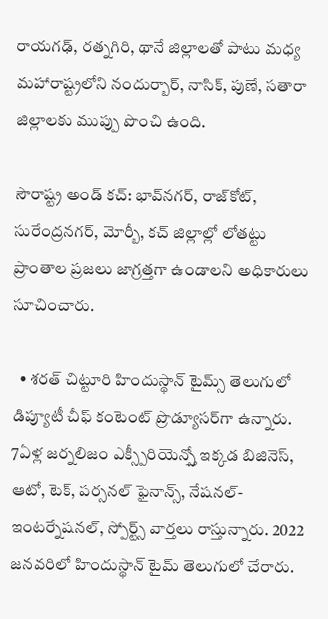రాయగఢ్, రత్నగిరి, థానే జిల్లాలతో పాటు మధ్య మహారాష్ట్రలోని నందుర్బార్, నాసిక్, పుణే, సతారా జిల్లాలకు ముప్పు పొంచి ఉంది.

సౌరాష్ట్ర అండ్ కచ్: భావ్‌నగర్, రాజ్‌కోట్, సురేంద్రనగర్, మోర్బీ, కచ్ జిల్లాల్లో లోతట్టు ప్రాంతాల ప్రజలు జాగ్రత్తగా ఉండాలని అధికారులు సూచించారు.

  • శరత్ చిట్టూరి హిందుస్థాన్ టైమ్స్ తెలుగులో డిప్యూటీ చీఫ్ కంటెంట్ ప్రొడ్యూసర్‌గా ఉన్నారు. 7ఏళ్ల జర్నలిజం ఎక్స్పీరియెన్స్తో ఇక్కడ బిజినెస్, ఆటో, టెక్, పర్సనల్ ఫైనాన్స్, నేషనల్- ఇంటర్నేషనల్, స్పోర్ట్స్ వార్తలు రాస్తున్నారు. 2022 జనవరిలో హిందుస్థాన్ టైమ్ తెలుగులో చేరారు.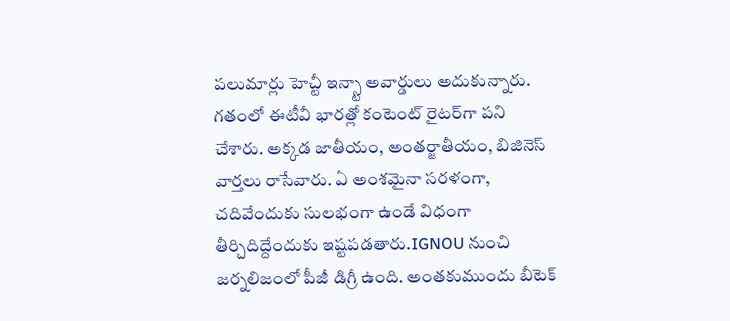పలుమార్లు హెచ్టీ ఇన్స్టా అవార్డులు అదుకున్నారు. గతంలో ఈటీవీ భారత్లో కంటెంట్ రైటర్‌గా పని చేశారు. అక్కడ జాతీయం, అంతర్జాతీయం, బిజినెస్ వార్తలు రాసేవారు. ఏ అంశమైనా సరళంగా, చదివేందుకు సులభంగా ఉండే విధంగా తీర్చిదిద్దేందుకు ఇష్టపడతారు.IGNOU నుంచి జర్నలిజంలో పీజీ డిగ్రీ ఉంది. అంతకుముందు బీటెక్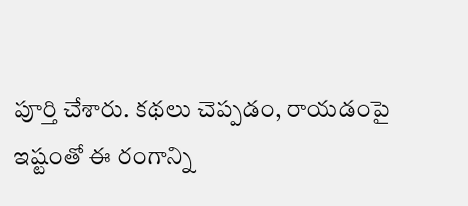పూర్తి చేశారు. కథలు చెప్పడం, రాయడంపై ఇష్టంతో ఈ రంగాన్ని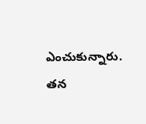ఎంచుకున్నారు. తన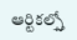ఆర్టికల్స్తో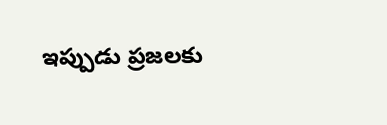ఇప్పుడు ప్రజలకు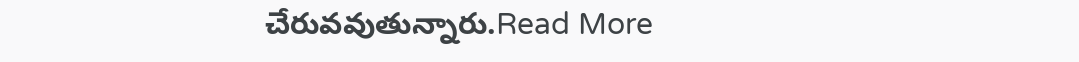చేరువవుతున్నారు.Read More